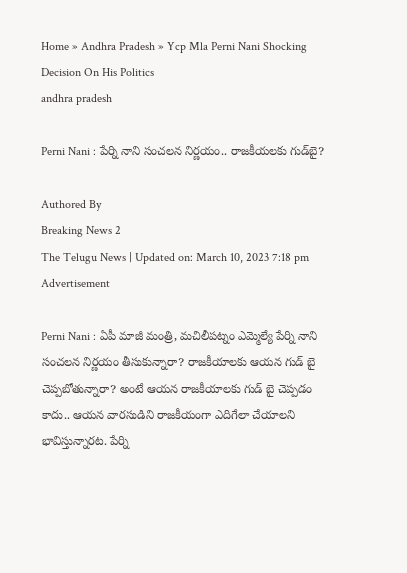Home » Andhra Pradesh » Ycp Mla Perni Nani Shocking Decision On His Politics
andhra pradesh

Perni Nani : పేర్ని నాని సంచలన నిర్ణయం.. రాజకీయలకు గుడ్‌బై?

Authored By
Breaking News 2
The Telugu News | Updated on: March 10, 2023 7:18 pm
Advertisement

Perni Nani : ఏపీ మాజీ మంత్రి, మచిలీపట్నం ఎమ్మెల్యే పేర్ని నాని సంచలన నిర్ణయం తీసుకున్నారా? రాజకీయాలకు ఆయన గుడ్ బై చెప్పబోతున్నారా? అంటే ఆయన రాజకీయాలకు గుడ్ బై చెప్పడం కాదు.. ఆయన వారసుడిని రాజకీయంగా ఎదిగేలా చేయాలని భావిస్తున్నారట. పేర్ని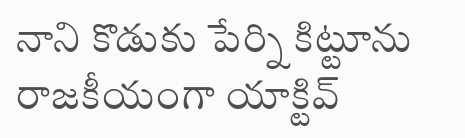నాని కొడుకు పేర్ని కిట్టూను రాజకీయంగా యాక్టివ్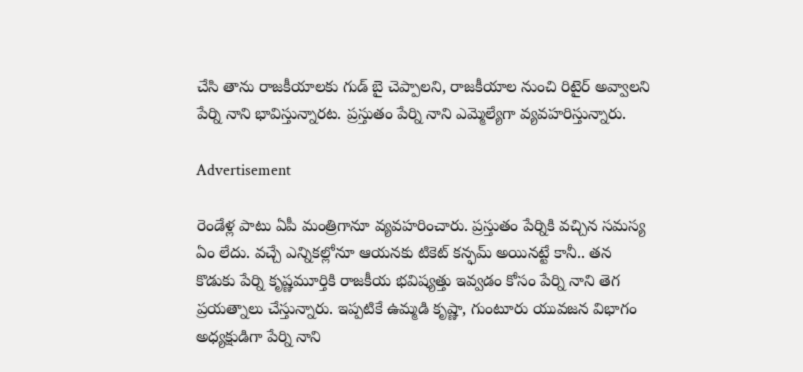చేసి తాను రాజకీయాలకు గుడ్ బై చెప్పాలని, రాజకీయాల నుంచి రిటైర్ అవ్వాలని పేర్ని నాని భావిస్తున్నారట. ప్రస్తుతం పేర్ని నాని ఎమ్మెల్యేగా వ్యవహరిస్తున్నారు.

Advertisement

రెండేళ్ల పాటు ఏపీ మంత్రిగానూ వ్యవహరించారు. ప్రస్తుతం పేర్నికి వచ్చిన సమస్య ఏం లేదు. వచ్చే ఎన్నికల్లోనూ ఆయనకు టికెట్ కన్ఫమ్ అయినట్టే కానీ.. తన కొడుకు పేర్ని కృష్ణమూర్తికి రాజకీయ భవిష్యత్తు ఇవ్వడం కోసం పేర్ని నాని తెగ ప్రయత్నాలు చేస్తున్నారు. ఇప్పటికే ఉమ్మడి కృష్ణా, గుంటూరు యువజన విభాగం అధ్యక్షుడిగా పేర్ని నాని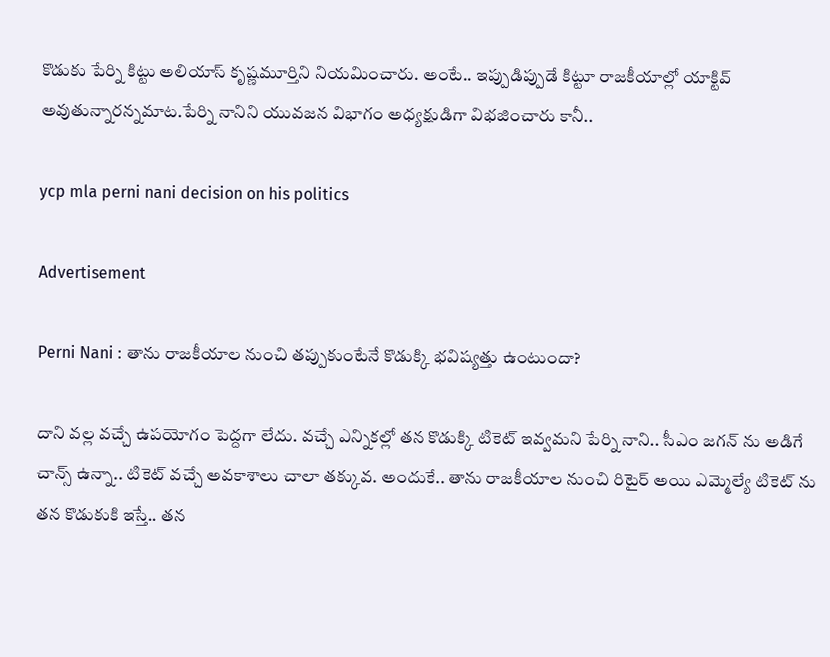కొడుకు పేర్ని కిట్టు అలియాస్ కృష్ణమూర్తిని నియమించారు. అంటే.. ఇప్పుడిప్పుడే కిట్టూ రాజకీయాల్లో యాక్టివ్ అవుతున్నారన్నమాట.పేర్ని నానిని యువజన విభాగం అధ్యక్షుడిగా విభజించారు కానీ..

ycp mla perni nani decision on his politics

Advertisement

Perni Nani : తాను రాజకీయాల నుంచి తప్పుకుంటేనే కొడుక్కి భవిష్యత్తు ఉంటుందా?

దాని వల్ల వచ్చే ఉపయోగం పెద్దగా లేదు. వచ్చే ఎన్నికల్లో తన కొడుక్కి టికెట్ ఇవ్వమని పేర్ని నాని.. సీఎం జగన్ ను అడిగే చాన్స్ ఉన్నా.. టికెట్ వచ్చే అవకాశాలు చాలా తక్కువ. అందుకే.. తాను రాజకీయాల నుంచి రిటైర్ అయి ఎమ్మెల్యే టికెట్ ను తన కొడుకుకి ఇస్తే.. తన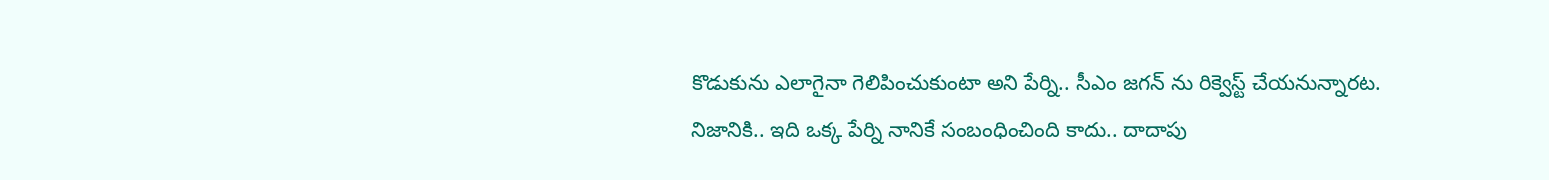కొడుకును ఎలాగైనా గెలిపించుకుంటా అని పేర్ని.. సీఎం జగన్ ను రిక్వెస్ట్ చేయనున్నారట. నిజానికి.. ఇది ఒక్క పేర్ని నానికే సంబంధించింది కాదు.. దాదాపు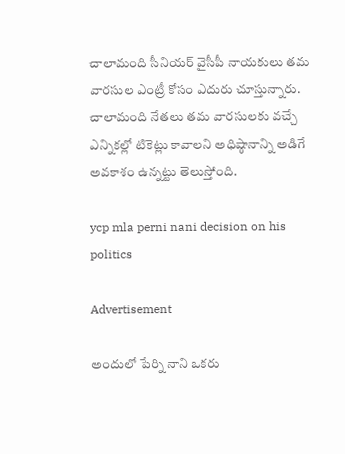చాలామంది సీనియర్ వైసీపీ నాయకులు తమ వారసుల ఎంట్రీ కోసం ఎదురు చూస్తున్నారు. చాలామంది నేతలు తమ వారసులకు వచ్చే ఎన్నికల్లో టికెట్లు కావాలని అధిష్ఠానాన్ని అడిగే అవకాశం ఉన్నట్టు తెలుస్తోంది.

ycp mla perni nani decision on his politics

Advertisement

అందులో పేర్ని నాని ఒకరు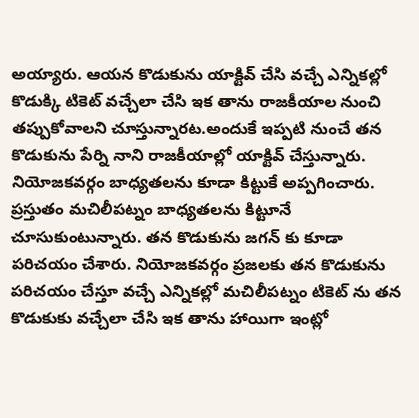అయ్యారు. ఆయన కొడుకును యాక్టివ్ చేసి వచ్చే ఎన్నికల్లో కొడుక్కి టికెట్ వచ్చేలా చేసి ఇక తాను రాజకీయాల నుంచి తప్పుకోవాలని చూస్తున్నారట.అందుకే ఇప్పటి నుంచే తన కొడుకును పేర్ని నాని రాజకీయాల్లో యాక్టివ్ చేస్తున్నారు. నియోజకవర్గం బాధ్యతలను కూడా కిట్టుకే అప్పగించారు. ప్రస్తుతం మచిలీపట్నం బాధ్యతలను కిట్టూనే చూసుకుంటున్నారు. తన కొడుకును జగన్ కు కూడా పరిచయం చేశారు. నియోజకవర్గం ప్రజలకు తన కొడుకును పరిచయం చేస్తూ వచ్చే ఎన్నికల్లో మచిలీపట్నం టికెట్ ను తన కొడుకుకు వచ్చేలా చేసి ఇక తాను హాయిగా ఇంట్లో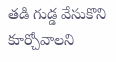తడి గుడ్డ వేసుకొని కూర్చోవాలని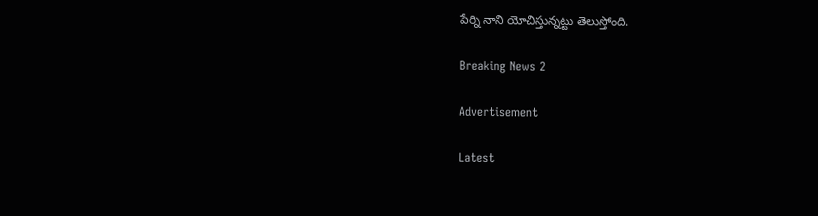పేర్ని నాని యోచిస్తున్నట్టు తెలుస్తోంది.

Breaking News 2

Advertisement

Latest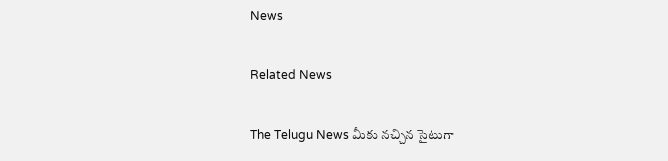News

Related News

The Telugu News మీకు నచ్చిన సైటుగా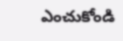ఎంచుకోండి